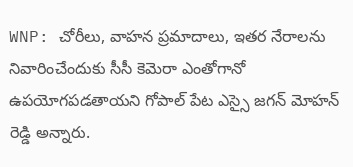WNP: చోరీలు, వాహన ప్రమాదాలు, ఇతర నేరాలను నివారించేందుకు సీసీ కెమెరా ఎంతోగానో ఉపయోగపడతాయని గోపాల్ పేట ఎస్సై జగన్ మోహన్ రెడ్డి అన్నారు.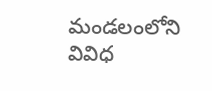మండలంలోని వివిధ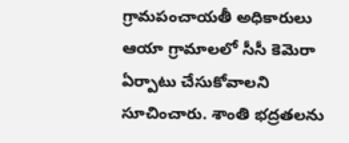గ్రామపంచాయతీ అధికారులు ఆయా గ్రామాలలో సీసీ కెమెరా ఏర్పాటు చేసుకోవాలని సూచించారు. శాంతి భద్రతలను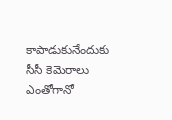కాపాడుకునేందుకు సీసీ కెమెరాలు ఎంతోగానో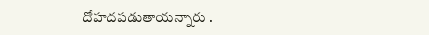దోహదపడుతాయన్నారు .